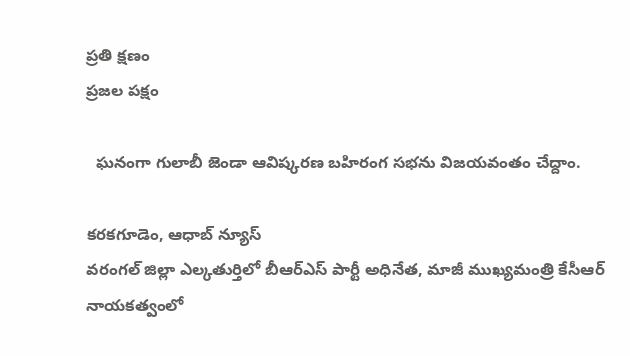ప్రతి క్షణం
ప్రజల పక్షం

  ఘనంగా గులాబీ జెండా ఆవిష్కరణ బహిరంగ సభను విజయవంతం చేద్దాం.

కరకగూడెం, ఆధాబ్ న్యూస్
వరంగల్ జిల్లా ఎల్కతుర్తిలో బీఆర్ఎస్ పార్టీ అధినేత, మాజీ ముఖ్యమంత్రి కేసీఆర్ నాయకత్వంలో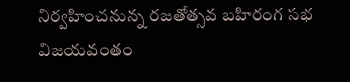నిర్వహించనున్న రజతోత్సవ బహిరంగ సభ విజయవంతం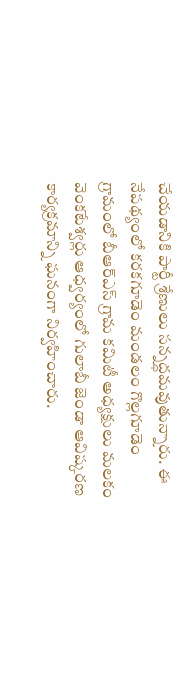చేయడానికి పార్టీ శ్రేణులు సన్నద్ధమవుతున్నారు. ఈ నేపథ్యంలో కరకగూడెం మండలం గొల్లగూడెం గ్రామంలో బీఆర్ఎస్ గ్రామ కమిటీ అధ్యక్షులు మలకం వెంకటేశ్వర్లు ఆధ్వర్యంలో గులాబీ జెండా ఆవిష్కరణ కార్యక్రమాన్ని ఘనంగా నిర్వహించారు.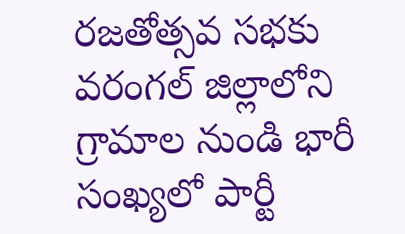రజతోత్సవ సభకు వరంగల్ జిల్లాలోని గ్రామాల నుండి భారీ సంఖ్యలో పార్టీ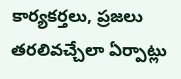కార్యకర్తలు, ప్రజలు తరలివచ్చేలా ఏర్పాట్లు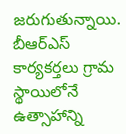జరుగుతున్నాయి. బీఆర్ఎస్ కార్యకర్తలు గ్రామ స్థాయిలోనే ఉత్సాహాన్ని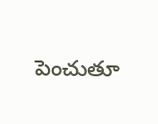పెంచుతూ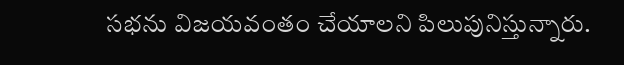సభను విజయవంతం చేయాలని పిలుపునిస్తున్నారు.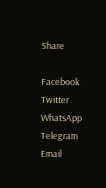Share

Facebook
Twitter
WhatsApp
Telegram
Email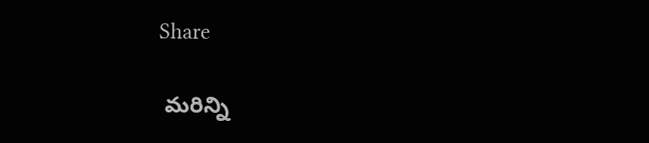Share

 మరిన్ని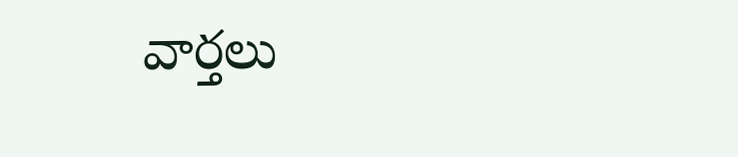వార్తలు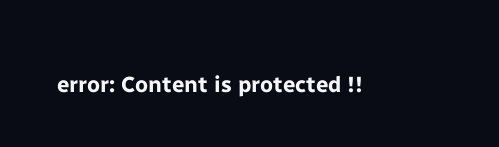error: Content is protected !!